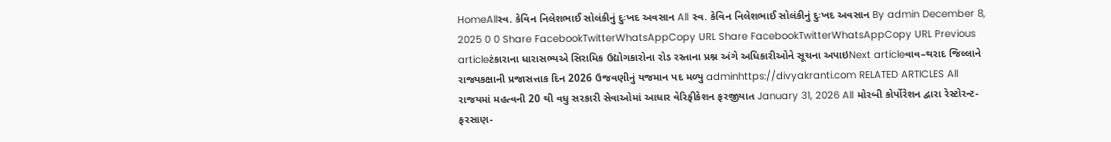HomeAllસ્વ. કેવિન નિલેશભાઈ સોલંકીનું દુઃખદ અવસાન All સ્વ. કેવિન નિલેશભાઈ સોલંકીનું દુઃખદ અવસાન By admin December 8, 2025 0 0 Share FacebookTwitterWhatsAppCopy URL Share FacebookTwitterWhatsAppCopy URL Previous articleટંકારાના ધારાસભ્યએ સિરામિક ઉદ્યોગકારોના રોડ રસ્તાના પ્રશ્ન અંગે અધિકારીઓને સૂચના અપાઇNext articleવાવ–થરાદ જિલ્લાને રાજ્યકક્ષાની પ્રજાસત્તાક દિન 2026 ઉજવણીનું યજમાન પદ મળ્યુ adminhttps://divyakranti.com RELATED ARTICLES All રાજયમાં મહત્વની 20 થી વધુ સરકારી સેવાઓમાં આધાર વેરિફીકેશન ફરજીયાત January 31, 2026 All મોરબી કોર્પોરેશન દ્વારા રેસ્ટોરન્ટ-ફરસાણ-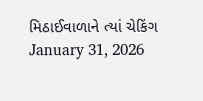મિઠાઈવાળાને ત્યાં ચેકિંગ January 31, 2026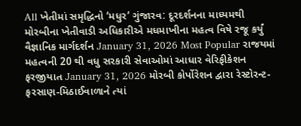All ખેતીમાં સમૃદ્ધિનો ‘મધુર’ ગુંજારવ: દૂરદર્શનના માધ્યમથી મોરબીના ખેતીવાડી અધિકારીએ મધમાખીના મહત્વ વિષે રજૂ કર્યું વૈજ્ઞાનિક માર્ગદર્શન January 31, 2026 Most Popular રાજયમાં મહત્વની 20 થી વધુ સરકારી સેવાઓમાં આધાર વેરિફીકેશન ફરજીયાત January 31, 2026 મોરબી કોર્પોરેશન દ્વારા રેસ્ટોરન્ટ-ફરસાણ-મિઠાઈવાળાને ત્યાં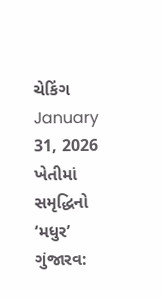ચેકિંગ January 31, 2026 ખેતીમાં સમૃદ્ધિનો ‘મધુર’ ગુંજારવ: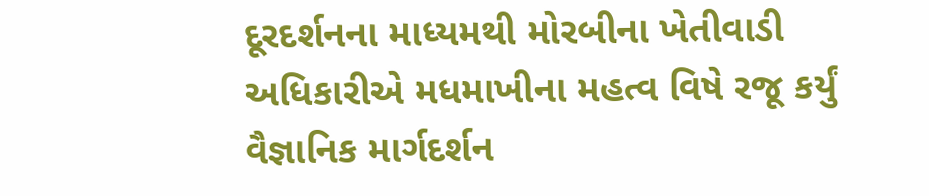દૂરદર્શનના માધ્યમથી મોરબીના ખેતીવાડી અધિકારીએ મધમાખીના મહત્વ વિષે રજૂ કર્યું વૈજ્ઞાનિક માર્ગદર્શન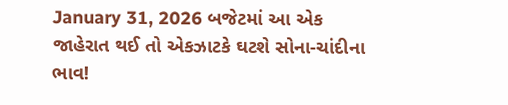January 31, 2026 બજેટમાં આ એક જાહેરાત થઈ તો એકઝાટકે ઘટશે સોના-ચાંદીના ભાવ!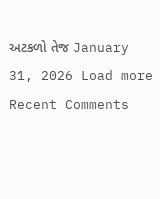અટકળો તેજ January 31, 2026 Load more Recent Comments